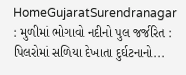HomeGujaratSurendranagar : મુળીમાં ભોગાવો નદીનો પુલ જર્જરિત : પિલરોમાં સળિયા દેખાતા દુર્ઘટનાનો...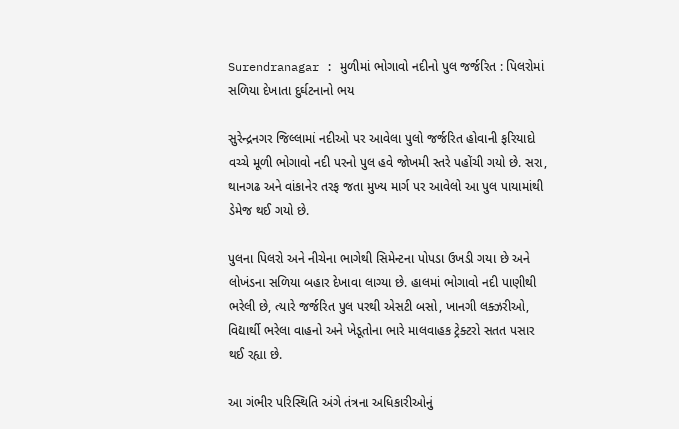Surendranagar : મુળીમાં ભોગાવો નદીનો પુલ જર્જરિત : પિલરોમાં સળિયા દેખાતા દુર્ઘટનાનો ભય

સુરેન્દ્રનગર જિલ્લામાં નદીઓ પર આવેલા પુલો જર્જરિત હોવાની ફરિયાદો વચ્ચે મૂળી ભોગાવો નદી પરનો પુલ હવે જોખમી સ્તરે પહોંચી ગયો છે. સરા, થાનગઢ અને વાંકાનેર તરફ જતા મુખ્ય માર્ગ પર આવેલો આ પુલ પાયામાંથી ડેમેજ થઈ ગયો છે.

પુલના પિલરો અને નીચેના ભાગેથી સિમેન્ટના પોપડા ઉખડી ગયા છે અને લોખંડના સળિયા બહાર દેખાવા લાગ્યા છે. હાલમાં ભોગાવો નદી પાણીથી ભરેલી છે, ત્યારે જર્જરિત પુલ પરથી એસટી બસો, ખાનગી લક્ઝરીઓ, વિદ્યાર્થી ભરેલા વાહનો અને ખેડૂતોના ભારે માલવાહક ટ્રેક્ટરો સતત પસાર થઈ રહ્યા છે.

આ ગંભીર પરિસ્થિતિ અંગે તંત્રના અધિકારીઓનું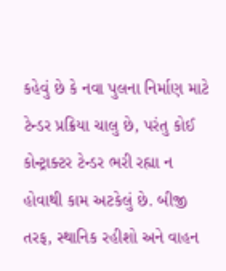કહેવું છે કે નવા પુલના નિર્માણ માટે ટેન્ડર પ્રક્રિયા ચાલુ છે, પરંતુ કોઈ કોન્ટ્રાક્ટર ટેન્ડર ભરી રહ્યા ન હોવાથી કામ અટકેલું છે. બીજી તરફ, સ્થાનિક રહીશો અને વાહન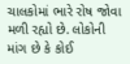ચાલકોમાં ભારે રોષ જોવા મળી રહ્યો છે. લોકોની માંગ છે કે કોઈ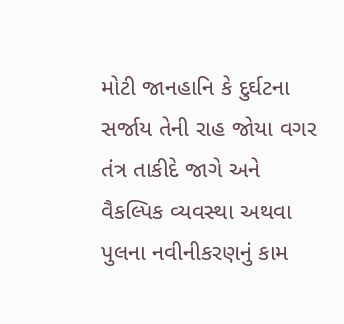મોટી જાનહાનિ કે દુર્ઘટના સર્જાય તેની રાહ જોયા વગર તંત્ર તાકીદે જાગે અને વૈકલ્પિક વ્યવસ્થા અથવા પુલના નવીનીકરણનું કામ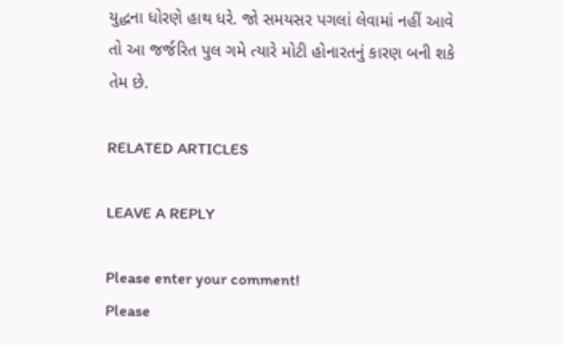યુદ્ધના ધોરણે હાથ ધરે. જો સમયસર પગલાં લેવામાં નહીં આવે તો આ જર્જરિત પુલ ગમે ત્યારે મોટી હોનારતનું કારણ બની શકે તેમ છે.

RELATED ARTICLES

LEAVE A REPLY

Please enter your comment!
Please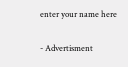enter your name here

- Advertisment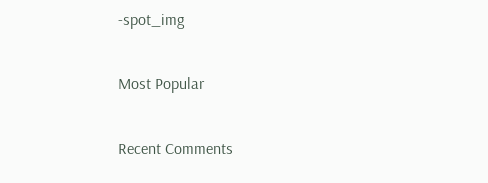-spot_img

Most Popular

Recent Comments